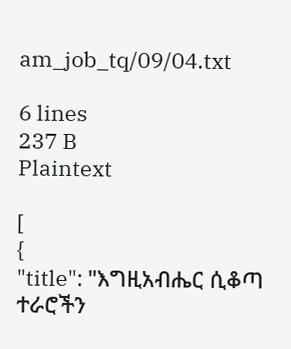am_job_tq/09/04.txt

6 lines
237 B
Plaintext

[
{
"title": "እግዚአብሔር ሲቆጣ ተራሮችን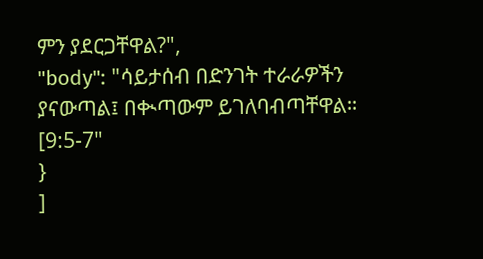ምን ያደርጋቸዋል?",
"body": "ሳይታሰብ በድንገት ተራራዎችን ያናውጣል፤ በቊጣውም ይገለባብጣቸዋል። [9:5-7"
}
]